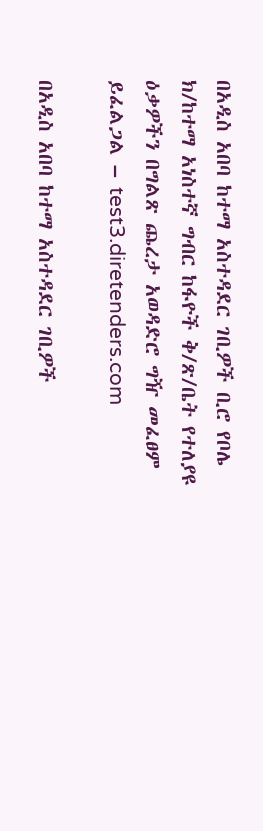በአዲስ አበባ ከተማ አስተዳደር ገቢዎች ቢሮ የቦሌ ክ/ከተማ አነስተኛ ግብር ከፋዮች ቅ/ጽ/ቤት የተለያዩ ዕቃዎችን በግልጽ ጨረታ አወዳድሮ ግዥ መፈፀም ይፈልጋል – test3.diretenders.com

በአዲስ አበባ ከተማ አስተዳደር ገቢዎች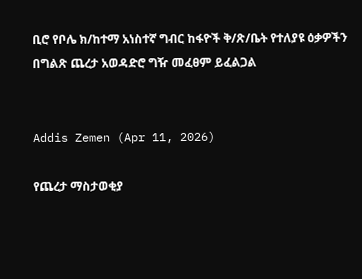ቢሮ የቦሌ ክ/ከተማ አነስተኛ ግብር ከፋዮች ቅ/ጽ/ቤት የተለያዩ ዕቃዎችን በግልጽ ጨረታ አወዳድሮ ግዥ መፈፀም ይፈልጋል


Addis Zemen (Apr 11, 2026)

የጨረታ ማስታወቂያ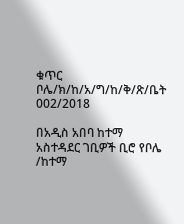ቁጥር ቦሌ/ክ/ከ/አ/ግ/ከ/ቅ/ጽ/ቤት 002/2018

በአዲስ አበባ ከተማ አስተዳደር ገቢዎች ቢሮ የቦሌ /ከተማ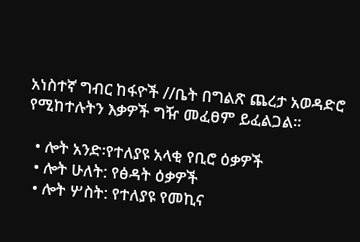አነስተኛ ግብር ከፋዮች //ቤት በግልጽ ጨረታ አወዳድሮ የሚከተሉትን እቃዎች ግዥ መፈፀም ይፈልጋል።

  • ሎት አንድ፡የተለያዩ አላቂ የቢሮ ዕቃዎች
  • ሎት ሁለት: የፅዳት ዕቃዎች
  • ሎት ሦስት: የተለያዩ የመኪና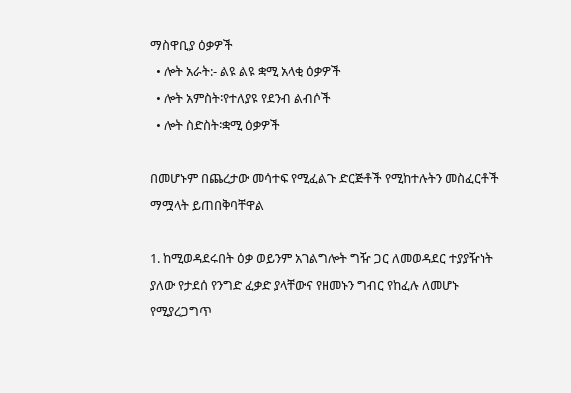ማስዋቢያ ዕቃዎች
  • ሎት አራት:- ልዩ ልዩ ቋሚ አላቂ ዕቃዎች
  • ሎት አምስት፡የተለያዩ የደንብ ልብሶች
  • ሎት ስድስት፡ቋሚ ዕቃዎች

በመሆኑም በጨረታው መሳተፍ የሚፈልጉ ድርጅቶች የሚከተሉትን መስፈርቶች ማሟላት ይጠበቅባቸዋል

1. ከሚወዳደሩበት ዕቃ ወይንም አገልግሎት ግዥ ጋር ለመወዳደር ተያያዥነት ያለው የታደሰ የንግድ ፈቃድ ያላቸውና የዘመኑን ግብር የከፈሉ ለመሆኑ የሚያረጋግጥ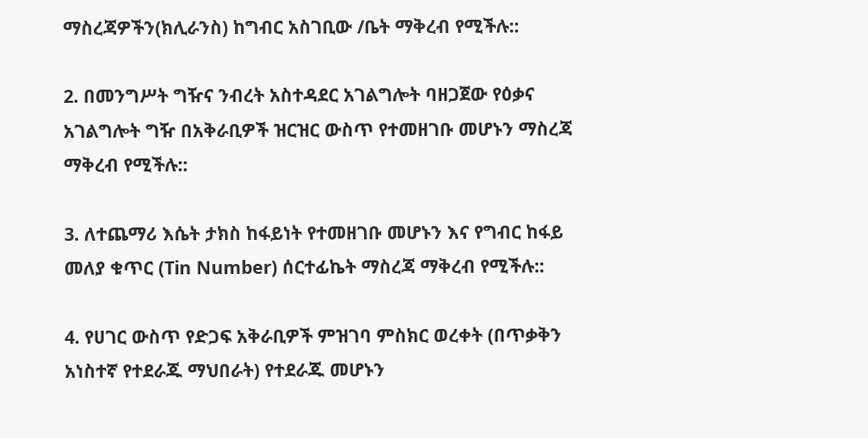ማስረጃዎችን(ክሊራንስ) ከግብር አስገቢው /ቤት ማቅረብ የሚችሉ::

2. በመንግሥት ግዥና ንብረት አስተዳደር አገልግሎት ባዘጋጀው የዕቃና አገልግሎት ግዥ በአቅራቢዎች ዝርዝር ውስጥ የተመዘገቡ መሆኑን ማስረጃ ማቅረብ የሚችሉ::

3. ለተጨማሪ እሴት ታክስ ከፋይነት የተመዘገቡ መሆኑን እና የግብር ከፋይ መለያ ቁጥር (Tin Number) ሰርተፊኬት ማስረጃ ማቅረብ የሚችሉ::

4. የሀገር ውስጥ የድጋፍ አቅራቢዎች ምዝገባ ምስክር ወረቀት (በጥቃቅን አነስተኛ የተደራጁ ማህበራት) የተደራጁ መሆኑን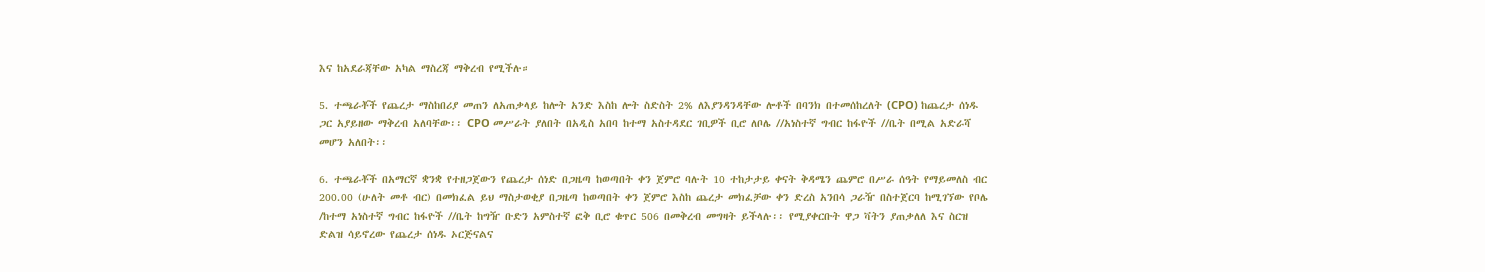እና ከአደራጃቸው አካል ማስረጃ ማቅረብ የሚችሉ።

5. ተጫራቾች የጨረታ ማስከበሪያ መጠን ለአጠቃላይ ከሎት አንድ እስከ ሎት ስድስት 2% ለእያንዳንዳቸው ሎቶች በባንክ በተመሰከረለት (CPO) ከጨረታ ሰነዱ ጋር አያይዘው ማቅረብ አለባቸው፡፡ CPO መሥራት ያለበት በአዲስ አበባ ከተማ አስተዳደር ገቢዎች ቢሮ ለቦሌ //አነስተኛ ግብር ከፋዮች //ቤት በሚል አድራሻ መሆን አለበት፡፡

6. ተጫራቾች በአማርኛ ቋንቋ የተዘጋጀውን የጨረታ ሰነድ በጋዜጣ ከወጣበት ቀን ጀምሮ ባሉት 10 ተከታታይ ቀናት ቅዳሜን ጨምሮ በሥራ ሰዓት የማይመለስ ብር 200.00 (ሁለት መቶ ብር) በመክፈል ይህ ማስታወቂያ በጋዜጣ ከወጣበት ቀን ጀምሮ እስከ ጨረታ መክፈቻው ቀን ድረስ አንበሳ ጋራዥ በስተጀርባ ከሚገኘው የቦሌ /ከተማ አነስተኛ ግብር ከፋዮች //ቤት ከግዥ ቡድን አምስተኛ ፎቅ ቢሮ ቁጥር 506 በመቅረብ መግዛት ይችላሉ፡፡ የሚያቀርቡት ዋጋ ቫትን ያጠቃለለ እና ስርዝ ድልዝ ሳይኖረው የጨረታ ሰነዱ ኦርጅናልና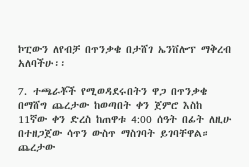ኮፒውን ለየብቻ በጥንቃቄ በታሸገ ኤንቨሎፕ ማቅረብ አለባችሁ፡፡

7. ተጫራቾች የሚወዳደሩበትን ዋጋ በጥንቃቄ በማሸግ ጨረታው ከወጣበት ቀን ጀምሮ እስከ 11ኛው ቀን ድረስ ከጠዋቱ 4:00 ሰዓት በፊት ለዚሁ በተዘጋጀው ሳጥን ውስጥ ማስገባት ይገባቸዋል። ጨረታው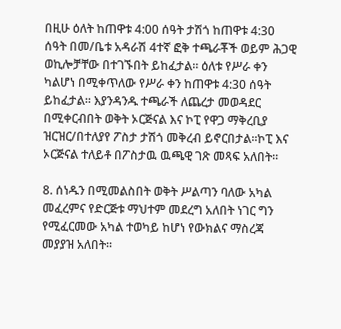በዚሁ ዕለት ከጠዋቱ 4:00 ሰዓት ታሽጎ ከጠዋቱ 4:30 ሰዓት በመ/ቤቱ አዳራሽ 4ተኛ ፎቅ ተጫራቾች ወይም ሕጋዊ ወኪሎቻቸው በተገኙበት ይከፈታል። ዕለቱ የሥራ ቀን ካልሆነ በሚቀጥለው የሥራ ቀን ከጠዋቱ 4:30 ሰዓት ይከፈታል። እያንዳንዱ ተጫራች ለጨረታ መወዳደር በሚቀርብበት ወቅት ኦርጅናል እና ኮፒ የዋጋ ማቅረቢያ ዝርዝር/በተለያየ ፖስታ ታሽጎ መቅረብ ይኖርበታል፡፡ኮፒ እና ኦርጅናል ተለይቶ በፖስታዉ ዉጫዊ ገጽ መጻፍ አለበት።

8. ሰነዱን በሚመልስበት ወቅት ሥልጣን ባለው አካል መፈረምና የድርጅቱ ማህተም መደረግ አለበት ነገር ግን የሚፈርመው አካል ተወካይ ከሆነ የውክልና ማስረጃ መያያዝ አለበት።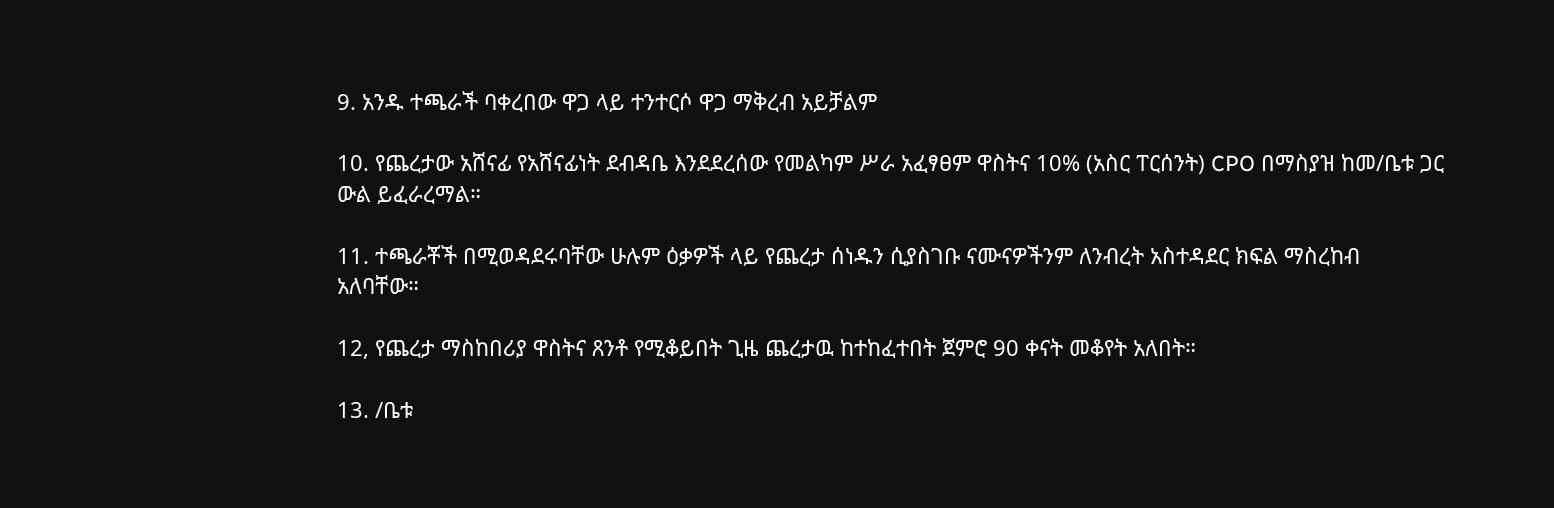9. አንዱ ተጫራች ባቀረበው ዋጋ ላይ ተንተርሶ ዋጋ ማቅረብ አይቻልም

10. የጨረታው አሸናፊ የአሸናፊነት ደብዳቤ እንደደረሰው የመልካም ሥራ አፈፃፀም ዋስትና 10% (አስር ፐርሰንት) CPO በማስያዝ ከመ/ቤቱ ጋር ውል ይፈራረማል።

11. ተጫራቾች በሚወዳደሩባቸው ሁሉም ዕቃዎች ላይ የጨረታ ሰነዱን ሲያስገቡ ናሙናዎችንም ለንብረት አስተዳደር ክፍል ማስረከብ አለባቸው።

12, የጨረታ ማስከበሪያ ዋስትና ጸንቶ የሚቆይበት ጊዜ ጨረታዉ ከተከፈተበት ጀምሮ 90 ቀናት መቆየት አለበት።

13. /ቤቱ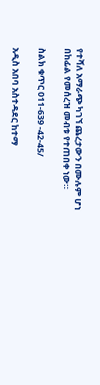የተሻለ አማራጭ ካገኘ ጨረታውን በሙሉም ሆነ በከፊል የመሰረዝ መብቱ የተጠበቀ ነው።

ስልክ ቁጥር 011-639 -42-45/

አዲስ አበባ አስተዳደር ከተማ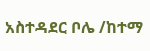አስተዳደር ቦሌ /ከተማ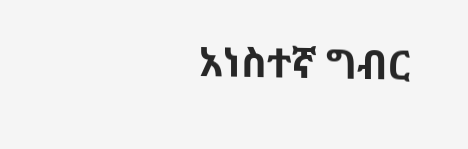አነስተኛ ግብር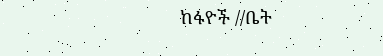ከፋዮች //ቤት